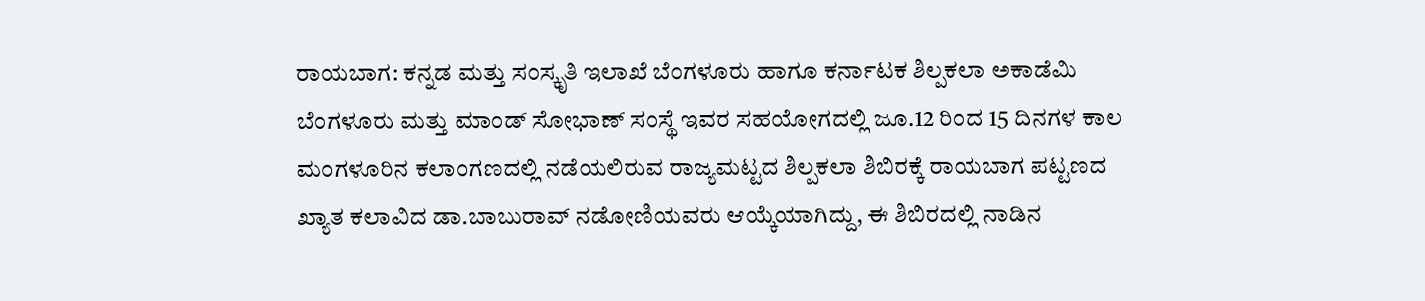ರಾಯಬಾಗ: ಕನ್ನಡ ಮತ್ತು ಸಂಸ್ಕೃತಿ ಇಲಾಖೆ ಬೆಂಗಳೂರು ಹಾಗೂ ಕರ್ನಾಟಕ ಶಿಲ್ಪಕಲಾ ಅಕಾಡೆಮಿ ಬೆಂಗಳೂರು ಮತ್ತು ಮಾಂಡ್ ಸೋಭಾಣ್ ಸಂಸ್ಥೆ ಇವರ ಸಹಯೋಗದಲ್ಲಿ ಜೂ.12 ರಿಂದ 15 ದಿನಗಳ ಕಾಲ ಮಂಗಳೂರಿನ ಕಲಾಂಗಣದಲ್ಲಿ ನಡೆಯಲಿರುವ ರಾಜ್ಯಮಟ್ಟದ ಶಿಲ್ಪಕಲಾ ಶಿಬಿರಕ್ಕೆ ರಾಯಬಾಗ ಪಟ್ಟಣದ ಖ್ಯಾತ ಕಲಾವಿದ ಡಾ.ಬಾಬುರಾವ್ ನಡೋಣಿಯವರು ಆಯ್ಕೆಯಾಗಿದ್ದು, ಈ ಶಿಬಿರದಲ್ಲಿ ನಾಡಿನ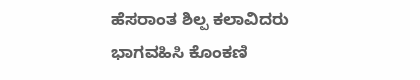ಹೆಸರಾಂತ ಶಿಲ್ಪ ಕಲಾವಿದರು ಭಾಗವಹಿಸಿ ಕೊಂಕಣಿ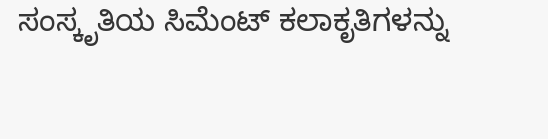ಸಂಸ್ಕೃತಿಯ ಸಿಮೆಂಟ್ ಕಲಾಕೃತಿಗಳನ್ನು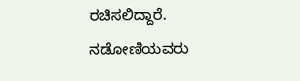ರಚಿಸಲಿದ್ದಾರೆ. ನಡೋಣಿಯವರು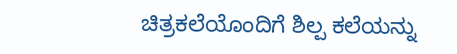ಚಿತ್ರಕಲೆಯೊಂದಿಗೆ ಶಿಲ್ಪ ಕಲೆಯನ್ನು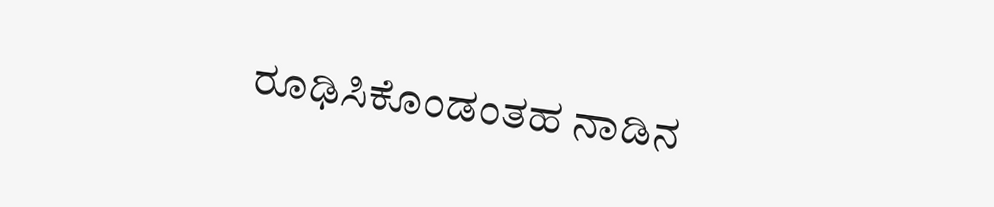ರೂಢಿಸಿಕೊಂಡಂತಹ ನಾಡಿನ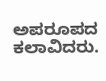ಅಪರೂಪದ ಕಲಾವಿದರು.